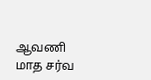ஆவணி மாத சர்வ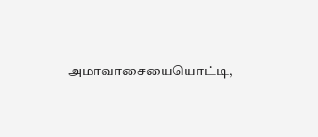அமாவாசையையொட்டி,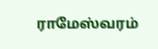ராமேஸ்வரம்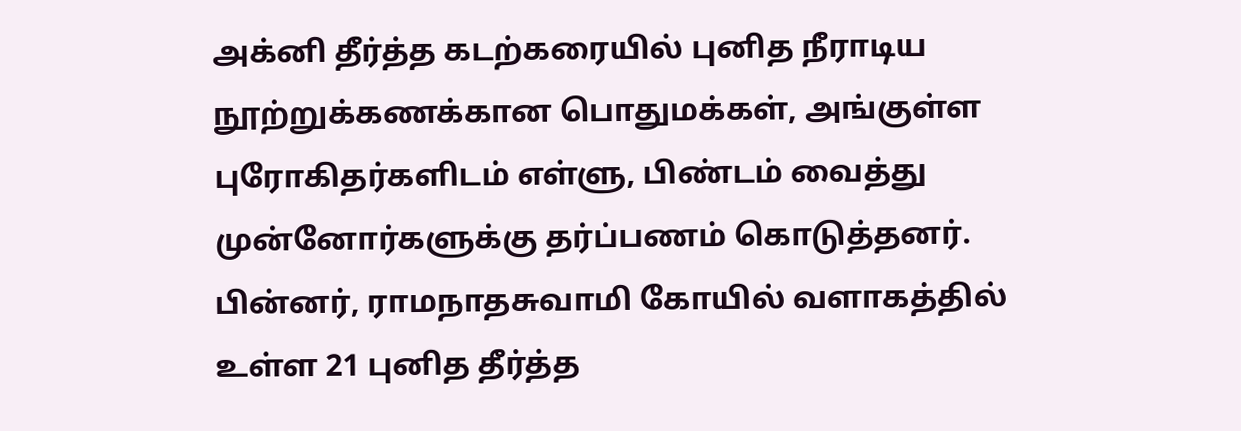அக்னி தீர்த்த கடற்கரையில் புனித நீராடிய நூற்றுக்கணக்கான பொதுமக்கள், அங்குள்ள புரோகிதர்களிடம் எள்ளு, பிண்டம் வைத்து முன்னோர்களுக்கு தர்ப்பணம் கொடுத்தனர். பின்னர், ராமநாதசுவாமி கோயில் வளாகத்தில் உள்ள 21 புனித தீர்த்த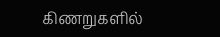கிணறுகளில்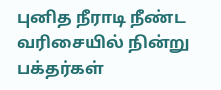புனித நீராடி நீண்ட வரிசையில் நின்று பக்தர்கள்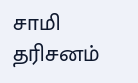சாமி தரிசனம்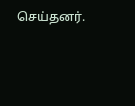செய்தனர்.